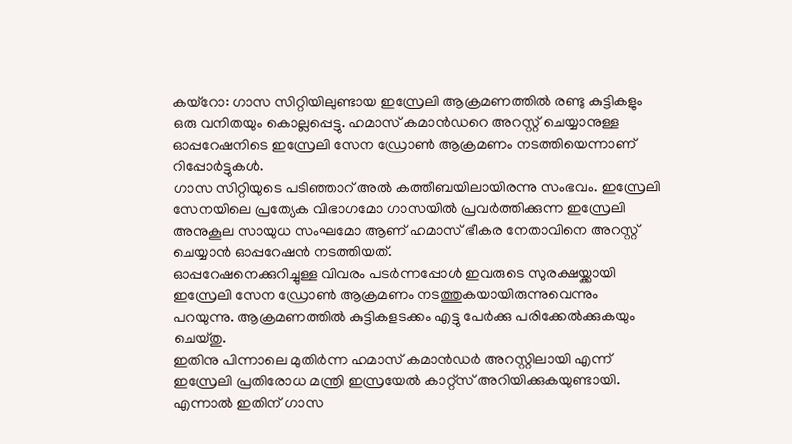കയ്റോ: ഗാസ സിറ്റിയിലുണ്ടായ ഇസ്രേലി ആക്രമണത്തിൽ രണ്ടു കുട്ടികളും ഒരു വനിതയും കൊല്ലപ്പെട്ടു. ഹമാസ് കമാൻഡറെ അറസ്റ്റ് ചെയ്യാനുള്ള ഓപ്പറേഷനിടെ ഇസ്രേലി സേന ഡ്രോൺ ആക്രമണം നടത്തിയെന്നാണ് റിപ്പോർട്ടുകൾ.
ഗാസ സിറ്റിയുടെ പടിഞ്ഞാറ് അൽ കത്തീബയിലായിരന്നു സംഭവം. ഇസ്രേലി സേനയിലെ പ്രത്യേക വിഭാഗമോ ഗാസയിൽ പ്രവർത്തിക്കുന്ന ഇസ്രേലി അനുകൂല സായുധ സംഘമോ ആണ് ഹമാസ് ഭീകര നേതാവിനെ അറസ്റ്റ് ചെയ്യാൻ ഓപ്പറേഷൻ നടത്തിയത്.
ഓപ്പറേഷനെക്കുറിച്ചുള്ള വിവരം പടർന്നപ്പോൾ ഇവരുടെ സുരക്ഷയ്ക്കായി ഇസ്രേലി സേന ഡ്രോൺ ആക്രമണം നടത്തുകയായിരുന്നുവെന്നും പറയുന്നു. ആക്രമണത്തിൽ കുട്ടികളടക്കം എട്ടു പേർക്കു പരിക്കേൽക്കുകയും ചെയ്തു.
ഇതിനു പിന്നാലെ മുതിർന്ന ഹമാസ് കമാൻഡർ അറസ്റ്റിലായി എന്ന് ഇസ്രേലി പ്രതിരോധ മന്ത്രി ഇസ്രയേൽ കാറ്റ്സ് അറിയിക്കുകയുണ്ടായി. എന്നാൽ ഇതിന് ഗാസ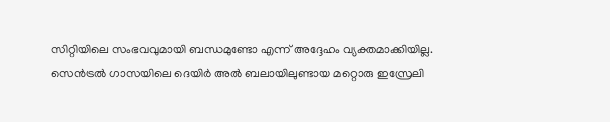സിറ്റിയിലെ സംഭവവുമായി ബന്ധമുണ്ടോ എന്ന് അദ്ദേഹം വ്യക്തമാക്കിയില്ല.
സെൻട്രൽ ഗാസയിലെ ദെയിർ അൽ ബലായിലുണ്ടായ മറ്റൊരു ഇസ്രേലി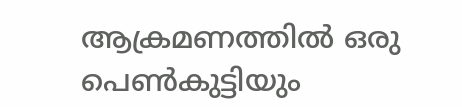ആക്രമണത്തിൽ ഒരു പെൺകുട്ടിയും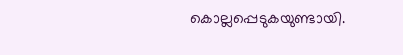കൊല്ലപ്പെടുകയുണ്ടായി.